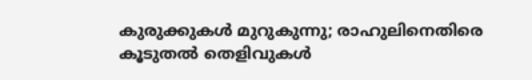കുരുക്കുകൾ മുറുകുന്നു; രാഹുലിനെതിരെ കൂടുതൽ തെളിവുകൾ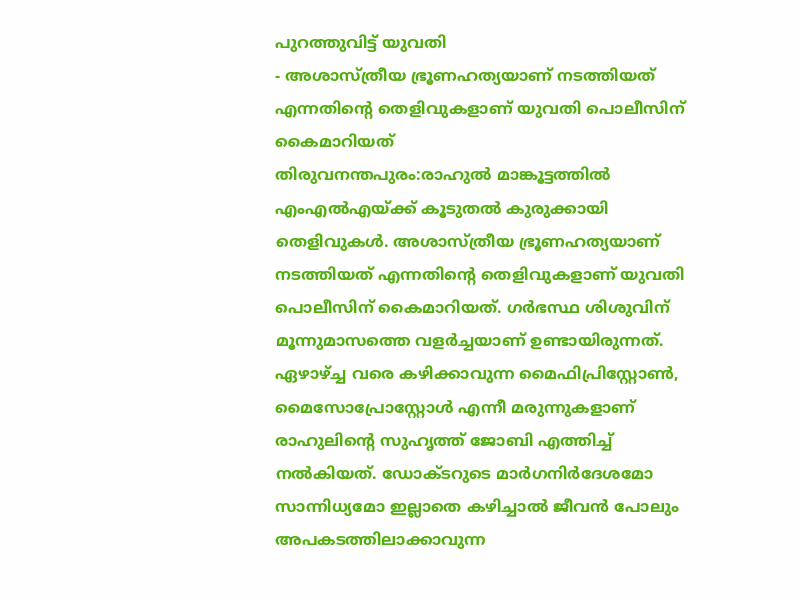പുറത്തുവിട്ട് യുവതി
- അശാസ്ത്രീയ ഭ്രൂണഹത്യയാണ് നടത്തിയത് എന്നതിൻ്റെ തെളിവുകളാണ് യുവതി പൊലീസിന് കൈമാറിയത്
തിരുവനന്തപുരം:രാഹുൽ മാങ്കൂട്ടത്തിൽ എംഎൽഎയ്ക്ക് കൂടുതൽ കുരുക്കായി തെളിവുകൾ. അശാസ്ത്രീയ ഭ്രൂണഹത്യയാണ് നടത്തിയത് എന്നതിൻ്റെ തെളിവുകളാണ് യുവതി പൊലീസിന് കൈമാറിയത്. ഗർഭസ്ഥ ശിശുവിന് മൂന്നുമാസത്തെ വളർച്ചയാണ് ഉണ്ടായിരുന്നത്. ഏഴാഴ്ച്ച വരെ കഴിക്കാവുന്ന മൈഫിപ്രിസ്റ്റോൺ, മൈസോപ്രോസ്റ്റോൾ എന്നീ മരുന്നുകളാണ് രാഹുലിൻ്റെ സുഹൃത്ത് ജോബി എത്തിച്ച് നൽകിയത്. ഡോക്ടറുടെ മാർഗനിർദേശമോ സാന്നിധ്യമോ ഇല്ലാതെ കഴിച്ചാൽ ജീവൻ പോലും അപകടത്തിലാക്കാവുന്ന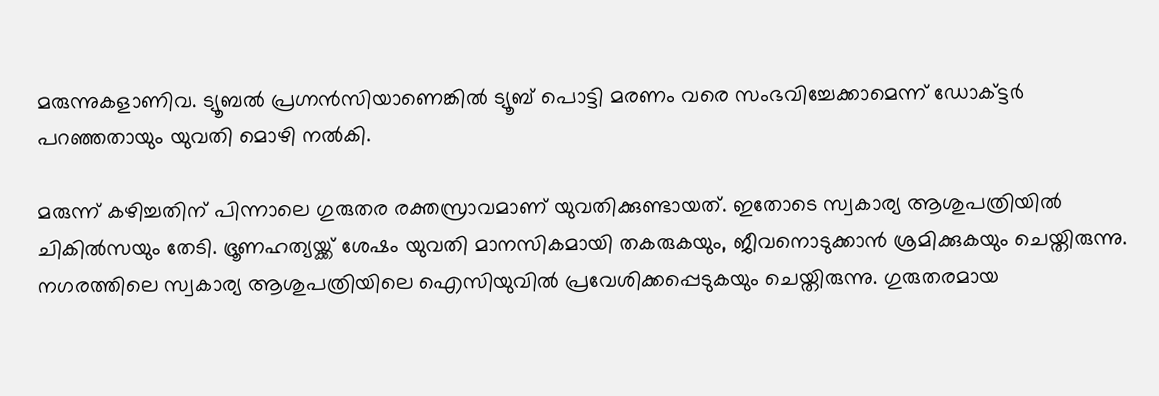മരുന്നുകളാണിവ. ട്യൂബൽ പ്രഗ്നൻസിയാണെങ്കിൽ ട്യൂബ് പൊട്ടി മരണം വരെ സംഭവിച്ചേക്കാമെന്ന് ഡോക്ട്ടർ പറഞ്ഞതായും യുവതി മൊഴി നൽകി.

മരുന്ന് കഴിച്ചതിന് പിന്നാലെ ഗുരുതര രക്തസ്രാവമാണ് യുവതിക്കുണ്ടായത്. ഇതോടെ സ്വകാര്യ ആശുപത്രിയിൽ ചികിൽസയും തേടി. ഭ്രൂണഹത്യയ്ക്ക് ശേഷം യുവതി മാനസികമായി തകരുകയും, ജീവനൊടുക്കാൻ ശ്രമിക്കുകയും ചെയ്തിരുന്നു. നഗരത്തിലെ സ്വകാര്യ ആശുപത്രിയിലെ ഐസിയുവിൽ പ്രവേശിക്കപ്പെടുകയും ചെയ്തിരുന്നു. ഗുരുതരമായ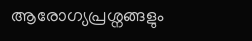ആരോഗ്യപ്രശ്നങ്ങളും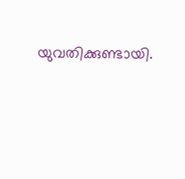യുവതിക്കുണ്ടായി.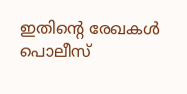ഇതിൻ്റെ രേഖകൾ പൊലീസ്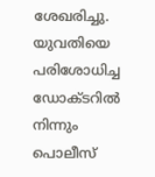ശേഖരിച്ചു. യുവതിയെ പരിശോധിച്ച ഡോക്ടറിൽ നിന്നും പൊലീസ്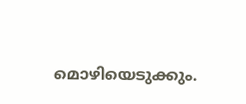മൊഴിയെടുക്കും.